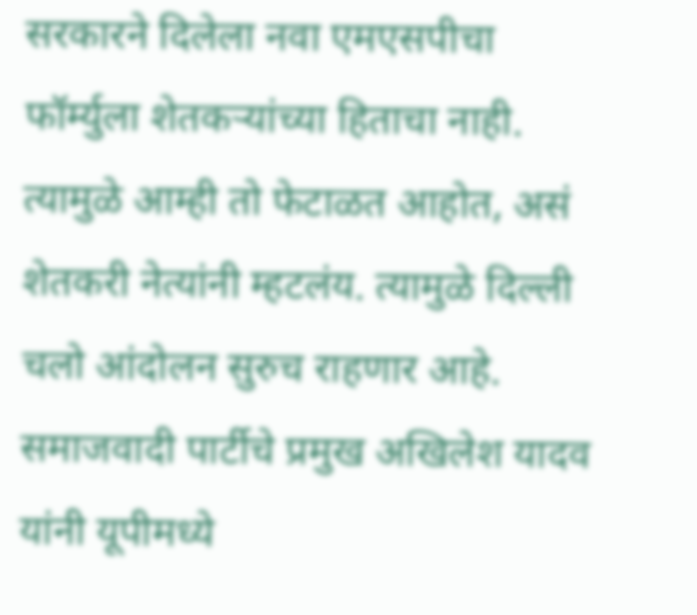सरकारने दिलेला नवा एमएसपीचा फॉर्म्युला शेतकऱ्यांच्या हिताचा नाही. त्यामुळे आम्ही तो फेटाळत आहोत, असं शेतकरी नेत्यांनी म्हटलंय. त्यामुळे दिल्ली चलो आंदोलन सुरुच राहणार आहे.
समाजवादी पार्टीचे प्रमुख अखिलेश यादव यांनी यूपीमध्ये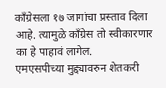काँग्रेसला १७ जागांचा प्रस्ताव दिला आहे. त्यामुळे काँग्रेस तो स्वीकारणार का हे पाहावं लागेल.
एमएसपीच्या मुद्द्यावरुन शेतकरी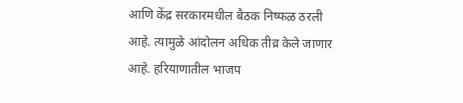आणि केंद्र सरकारमधील बैठक निष्फळ ठरली आहे. त्यामुळे आंदोलन अधिक तीव्र केले जाणार आहे. हरियाणातील भाजप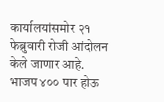कार्यालयांसमोर २१ फेब्रुवारी रोजी आंदोलन केले जाणार आहे.
भाजप ४०० पार होऊ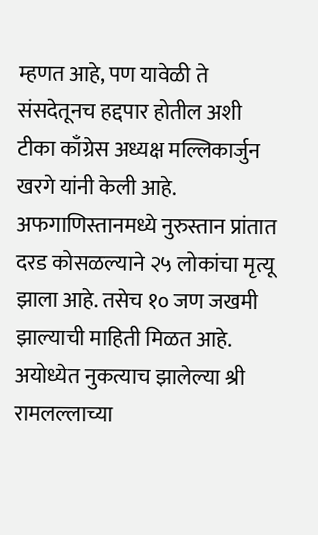म्हणत आहे, पण यावेळी ते संसदेतूनच हद्दपार होतील अशी टीका काँग्रेस अध्यक्ष मल्लिकार्जुन खरगे यांनी केली आहे.
अफगाणिस्तानमध्ये नुरुस्तान प्रांतात दरड कोसळल्याने २५ लोकांचा मृत्यू झाला आहे. तसेच १० जण जखमी झाल्याची माहिती मिळत आहे.
अयोध्येत नुकत्याच झालेल्या श्री रामलल्लाच्या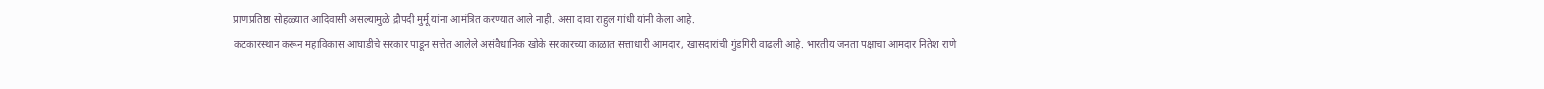प्राणप्रतिष्ठा सोहळ्यात आदिवासी असल्यामुळे द्रौपदी मुर्मू यांना आमंत्रित करण्यात आले नाही. असा दावा राहुल गांधी यांनी केला आहे.
कटकारस्थान करून महाविकास आघाडीचे सरकार पाडून सत्तेत आलेले असंवैधानिक खोके सरकारच्या काळात सत्ताधारी आमदार, खासदारांची गुंडगिरी वाढली आहे. भारतीय जनता पक्षाचा आमदार नितेश राणे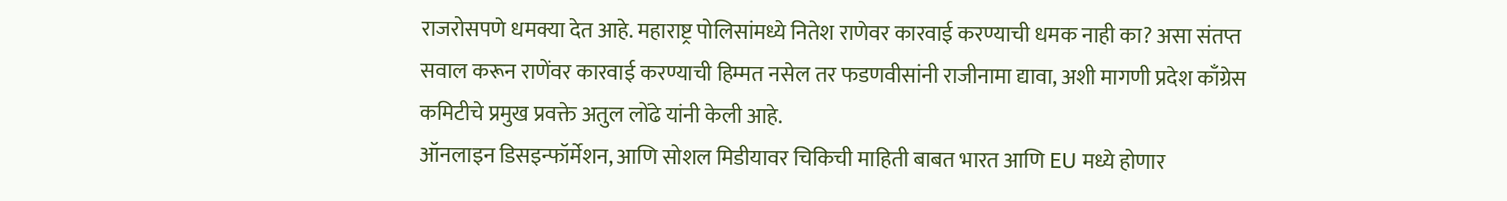राजरोसपणे धमक्या देत आहे. महाराष्ट्र पोलिसांमध्ये नितेश राणेवर कारवाई करण्याची धमक नाही का? असा संतप्त सवाल करून राणेंवर कारवाई करण्याची हिम्मत नसेल तर फडणवीसांनी राजीनामा द्यावा, अशी मागणी प्रदेश काँग्रेस कमिटीचे प्रमुख प्रवक्ते अतुल लोंढे यांनी केली आहे.
ऑनलाइन डिसइन्फॉर्मेशन, आणि सोशल मिडीयावर चिकिची माहिती बाबत भारत आणि EU मध्ये होणार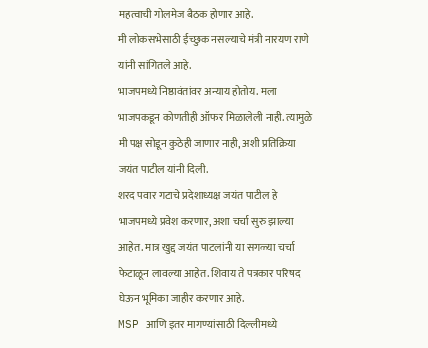महत्वाची गोलमेज बैठक होणार आहे.
मी लोकसभेसाठी ईच्छुक नसल्याचे मंत्री नारयण राणे यांनी सांगितले आहे.
भाजपमध्ये निष्ठावंतांवर अन्याय होतोय. मला भाजपकडून कोणतीही ऑफर मिळालेली नाही. त्यामुळे मी पक्ष सोडून कुठेही जाणार नाही, अशी प्रतिक्रिया जयंत पाटील यांनी दिली.
शरद पवार गटाचे प्रदेशाध्यक्ष जयंत पाटील हे भाजपमध्ये प्रवेश करणार, अशा चर्चा सुरु झाल्या आहेत. मात्र खुद्द जयंत पाटलांनी या सगळ्या चर्चा फेटाळून लावल्या आहेत. शिवाय ते पत्रकार परिषद घेऊन भूमिका जाहीर करणार आहे.
MSP आणि इतर मागण्यांसाठी दिल्लीमध्ये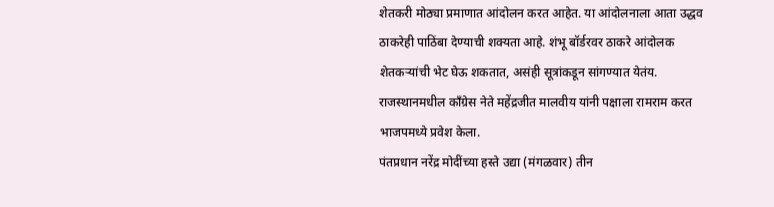शेतकरी मोठ्या प्रमाणात आंदोलन करत आहेत. या आंदोलनाला आता उद्धव ठाकरेही पाठिंबा देण्याची शक्यता आहे. शंभू बॉर्डरवर ठाकरे आंदोलक शेतकऱ्यांची भेट घेऊ शकतात, असंही सूत्रांकडून सांगण्यात येतंय.
राजस्थानमधील काँग्रेस नेते महेंद्रजीत मालवीय यांनी पक्षाला रामराम करत भाजपमध्ये प्रवेश केला.
पंतप्रधान नरेंद्र मोदींच्या हस्ते उद्या (मंगळवार) तीन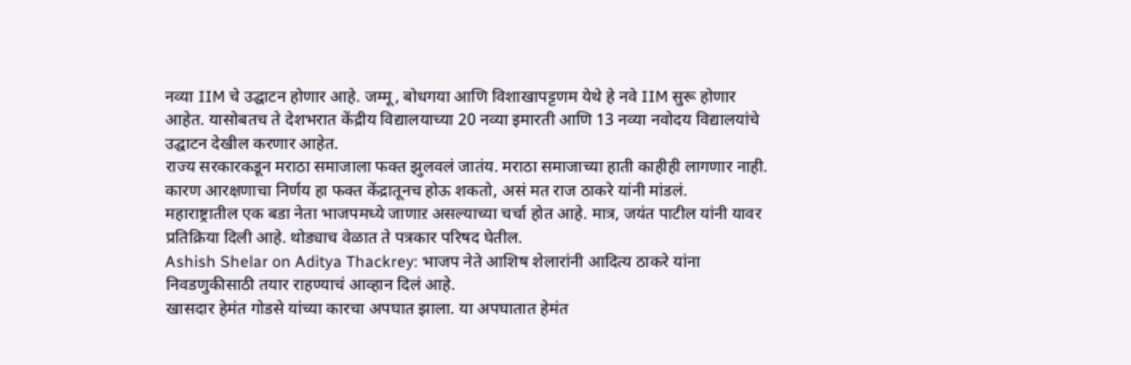नव्या IIM चे उद्घाटन होणार आहे. जम्मू, बोधगया आणि विशाखापट्टणम येथे हे नवे IIM सुरू होणार आहेत. यासोबतच ते देशभरात केंद्रीय विद्यालयाच्या 20 नव्या इमारती आणि 13 नव्या नवोदय विद्यालयांचे उद्घाटन देखील करणार आहेत.
राज्य सरकारकडून मराठा समाजाला फक्त झुलवलं जातंय. मराठा समाजाच्या हाती काहीही लागणार नाही. कारण आरक्षणाचा निर्णय हा फक्त केंद्रातूनच होऊ शकतो, असं मत राज ठाकरे यांनी मांडलं.
महाराष्ट्रातील एक बडा नेता भाजपमध्ये जाणाऱ असल्याच्या चर्चा होत आहे. मात्र, जयंत पाटील यांनी यावर प्रतिक्रिया दिली आहे. थोड्याच वेळात ते पत्रकार परिषद घेतील.
Ashish Shelar on Aditya Thackrey: भाजप नेते आशिष शेलारांनी आदित्य ठाकरे यांना निवडणुकीसाठी तयार राहण्याचं आव्हान दिलं आहे.
खासदार हेमंत गोडसे यांच्या कारचा अपघात झाला. या अपघातात हेमंत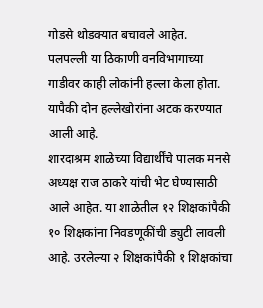गोडसे थोडक्यात बचावले आहेत.
पलपल्ली या ठिकाणी वनविभागाच्या गाडीवर काही लोकांनी हल्ला केला होता. यापैकी दोन हल्लेखोरांना अटक करण्यात आली आहे.
शारदाश्रम शाळेच्या विद्यार्थींचे पालक मनसे अध्यक्ष राज ठाकरे यांची भेट घेण्यासाठी आले आहेत. या शाळेतील १२ शिक्षकांपैकी १० शिक्षकांना निवडणूकींची ड्युटी लावली आहे. उरलेल्या २ शिक्षकांपैकी १ शिक्षकांचा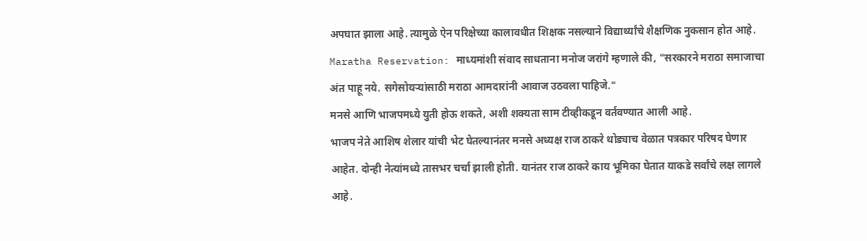अपघात झाला आहे. त्यामुळे ऐन परिक्षेच्या कालावधीत शिक्षक नसल्याने विद्यार्थ्यांचे शैक्षणिक नुकसान होत आहे.
Maratha Reservation: माध्यमांशी संवाद साधताना मनोज जरांगे म्हणाले की, "सरकारने मराठा समाजाचा अंत पाहू नये. सगेसोयऱ्यांसाठी मराठा आमदारांनी आवाज उठवला पाहिजे."
मनसे आणि भाजपमध्ये युती होऊ शकते, अशी शक्यता साम टीव्हीकडून वर्तवण्यात आली आहे.
भाजप नेते आशिष शेलार यांची भेट घेतल्यानंतर मनसे अध्यक्ष राज ठाकरे थोड्याच वेळात पत्रकार परिषद घेणार आहेत. दोन्ही नेत्यांमध्ये तासभर चर्चा झाली होती. यानंतर राज ठाकरे काय भूमिका घेतात याकडे सर्वांचे लक्ष लागले आहे.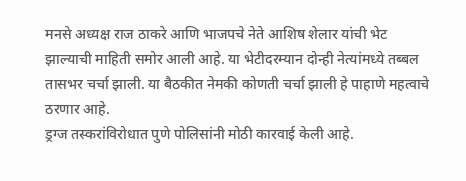मनसे अध्यक्ष राज ठाकरे आणि भाजपचे नेते आशिष शेलार यांची भेट झाल्याची माहिती समोर आली आहे. या भेटीदरम्यान दोन्ही नेत्यांमध्ये तब्बल तासभर चर्चा झाली. या बैठकीत नेमकी कोणती चर्चा झाली हे पाहाणे महत्वाचे ठरणार आहे.
ड्रग्ज तस्करांविरोधात पुणे पोलिसांनी मोठी कारवाई केली आहे.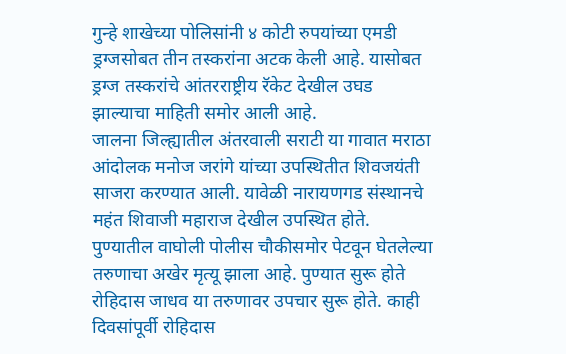गुन्हे शाखेच्या पोलिसांनी ४ कोटी रुपयांच्या एमडी ड्रग्जसोबत तीन तस्करांना अटक केली आहे. यासोबत ड्रग्ज तस्करांचे आंतरराष्ट्रीय रॅकेट देखील उघड झाल्याचा माहिती समोर आली आहे.
जालना जिल्ह्यातील अंतरवाली सराटी या गावात मराठा आंदोलक मनोज जरांगे यांच्या उपस्थितीत शिवजयंती साजरा करण्यात आली. यावेळी नारायणगड संस्थानचे महंत शिवाजी महाराज देखील उपस्थित होते.
पुण्यातील वाघोली पोलीस चौकीसमोर पेटवून घेतलेल्या तरुणाचा अखेर मृत्यू झाला आहे. पुण्यात सुरू होते रोहिदास जाधव या तरुणावर उपचार सुरू होते. काही दिवसांपूर्वी रोहिदास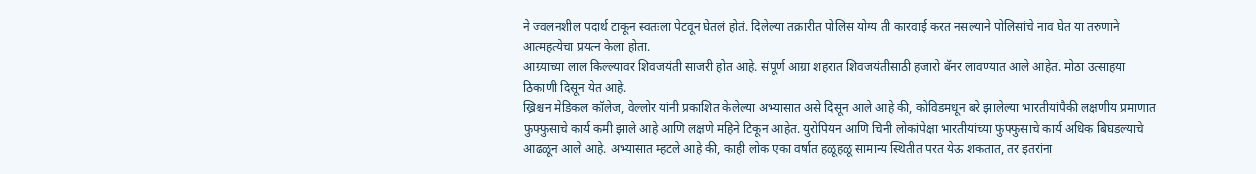ने ज्वलनशील पदार्थ टाकून स्वतःला पेटवून घेतलं होतं. दिलेल्या तक्रारीत पोलिस योग्य ती कारवाई करत नसल्याने पोलिसांचे नाव घेत या तरुणाने आत्महत्येचा प्रयत्न केला होता.
आग्र्याच्या लाल किल्ल्यावर शिवजयंती साजरी होत आहे. संपूर्ण आग्रा शहरात शिवजयंतीसाठी हजारो बॅनर लावण्यात आले आहेत. मोठा उत्साहया ठिकाणी दिसून येत आहे.
ख्रिश्चन मेडिकल कॉलेज, वेल्लोर यांनी प्रकाशित केलेल्या अभ्यासात असे दिसून आले आहे की, कोविडमधून बरे झालेल्या भारतीयांपैकी लक्षणीय प्रमाणात फुफ्फुसाचे कार्य कमी झाले आहे आणि लक्षणे महिने टिकून आहेत. युरोपियन आणि चिनी लोकांपेक्षा भारतीयांच्या फुफ्फुसाचे कार्य अधिक बिघडल्याचे आढळून आले आहे. अभ्यासात म्हटले आहे की, काही लोक एका वर्षात हळूहळू सामान्य स्थितीत परत येऊ शकतात, तर इतरांना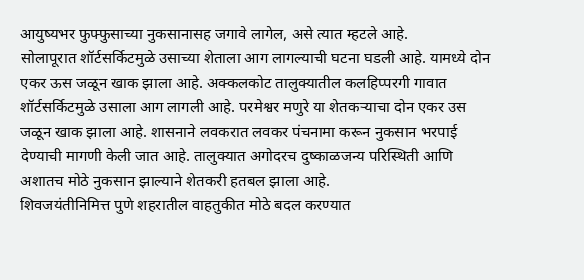आयुष्यभर फुफ्फुसाच्या नुकसानासह जगावे लागेल, असे त्यात म्हटले आहे.
सोलापूरात शॉर्टसर्किटमुळे उसाच्या शेताला आग लागल्याची घटना घडली आहे. यामध्ये दोन एकर ऊस जळून खाक झाला आहे. अक्कलकोट तालुक्यातील कलहिप्परगी गावात शॉर्टसर्किटमुळे उसाला आग लागली आहे. परमेश्वर मणुरे या शेतकऱ्याचा दोन एकर उस जळून खाक झाला आहे. शासनाने लवकरात लवकर पंचनामा करून नुकसान भरपाई देण्याची मागणी केली जात आहे. तालुक्यात अगोदरच दुष्काळजन्य परिस्थिती आणि अशातच मोठे नुकसान झाल्याने शेतकरी हतबल झाला आहे.
शिवजयंतीनिमित्त पुणे शहरातील वाहतुकीत मोठे बदल करण्यात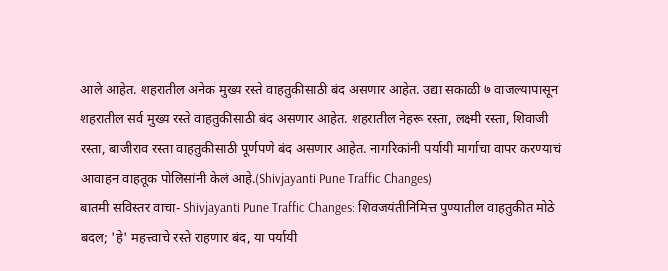आले आहेत. शहरातील अनेक मुख्य रस्ते वाहतुकीसाठी बंद असणार आहेत. उद्या सकाळी ७ वाजल्यापासून शहरातील सर्व मुख्य रस्ते वाहतुकीसाठी बंद असणार आहेत. शहरातील नेहरू रस्ता, लक्ष्मी रस्ता, शिवाजी रस्ता, बाजीराव रस्ता वाहतुकीसाठी पूर्णपणे बंद असणार आहेत. नागरिकांनी पर्यायी मार्गाचा वापर करण्याचं आवाहन वाहतूक पोलिसांनी केलं आहे.(Shivjayanti Pune Traffic Changes)
बातमी सविस्तर वाचा- Shivjayanti Pune Traffic Changes: शिवजयंतीनिमित्त पुण्यातील वाहतुकीत मोठे बदल; 'हे' महत्त्वाचे रस्ते राहणार बंद, या पर्यायी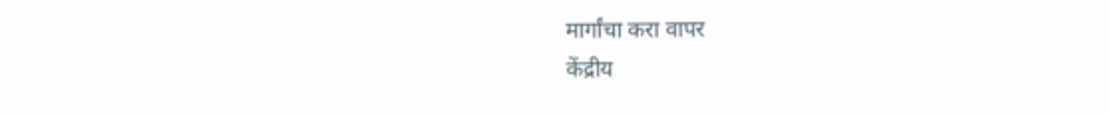मार्गांचा करा वापर
केंद्रीय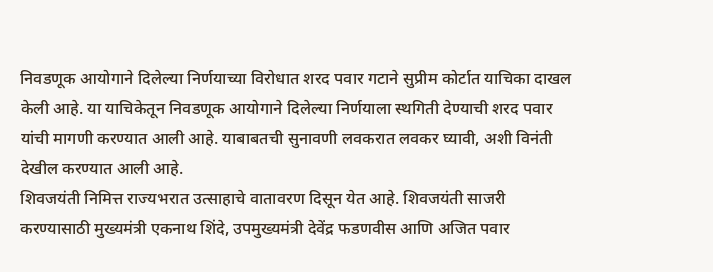निवडणूक आयोगाने दिलेल्या निर्णयाच्या विरोधात शरद पवार गटाने सुप्रीम कोर्टात याचिका दाखल केली आहे. या याचिकेतून निवडणूक आयोगाने दिलेल्या निर्णयाला स्थगिती देण्याची शरद पवार यांची मागणी करण्यात आली आहे. याबाबतची सुनावणी लवकरात लवकर घ्यावी, अशी विनंती देखील करण्यात आली आहे.
शिवजयंती निमित्त राज्यभरात उत्साहाचे वातावरण दिसून येत आहे. शिवजयंती साजरी करण्यासाठी मुख्यमंत्री एकनाथ शिंदे, उपमुख्यमंत्री देवेंद्र फडणवीस आणि अजित पवार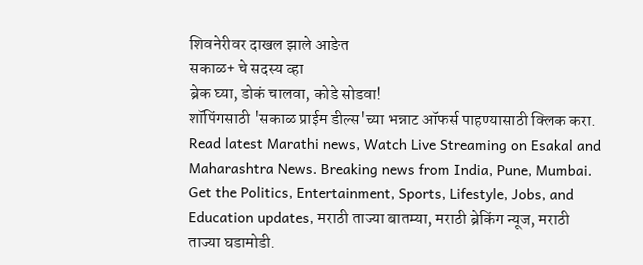शिवनेरीवर दाखल झाले आङेत
सकाळ+ चे सदस्य व्हा
ब्रेक घ्या, डोकं चालवा, कोडे सोडवा!
शॉपिंगसाठी 'सकाळ प्राईम डील्स'च्या भन्नाट ऑफर्स पाहण्यासाठी क्लिक करा.
Read latest Marathi news, Watch Live Streaming on Esakal and Maharashtra News. Breaking news from India, Pune, Mumbai. Get the Politics, Entertainment, Sports, Lifestyle, Jobs, and Education updates, मराठी ताज्या बातम्या, मराठी ब्रेकिंग न्यूज, मराठी ताज्या घडामोडी.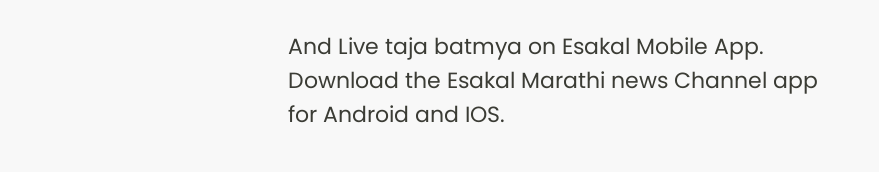And Live taja batmya on Esakal Mobile App. Download the Esakal Marathi news Channel app for Android and IOS.